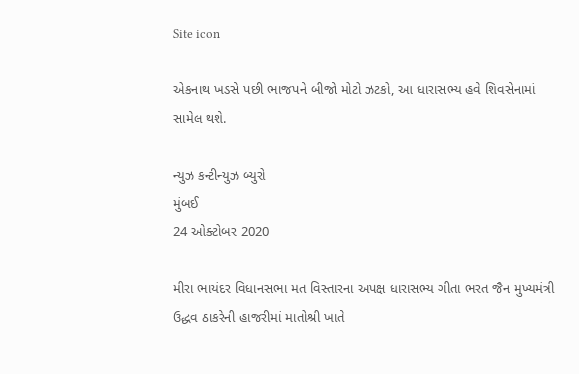Site icon

એકનાથ ખડસે પછી ભાજપને બીજો મોટો ઝટકો, આ ધારાસભ્ય હવે શિવસેનામાં સામેલ થશે.

ન્યુઝ કન્ટીન્યુઝ બ્યુરો
મુંબઈ
24 ઓક્ટોબર 2020

મીરા ભાયંદર વિધાનસભા મત વિસ્તારના અપક્ષ ધારાસભ્ય ગીતા ભરત જૈન મુખ્યમંત્રી ઉદ્ધવ ઠાકરેની હાજરીમાં માતોશ્રી ખાતે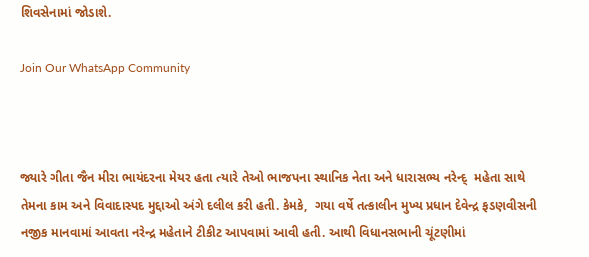શિવસેનામાં જોડાશે.

Join Our WhatsApp Community



જ્યારે ગીતા જૈન મીરા ભાયંદરના મેયર હતા ત્યારે તેઓ ભાજપના સ્થાનિક નેતા અને ધારાસભ્ય નરેન્દ્  મહેતા સાથે તેમના કામ અને વિવાદાસ્પદ મુદ્દાઓ અંગે દલીલ કરી હતી. કેમકે,  ગયા વર્ષે તત્કાલીન મુખ્ય પ્રધાન દેવેન્દ્ર ફડણવીસની નજીક માનવામાં આવતા નરેન્દ્ર મહેતાને ટીકીટ આપવામાં આવી હતી. આથી વિધાનસભાની ચૂંટણીમાં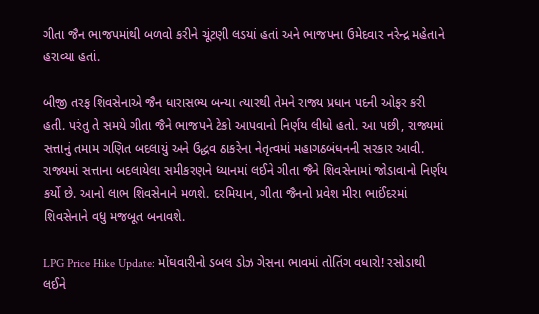ગીતા જૈન ભાજપમાંથી બળવો કરીને ચૂંટણી લડયાં હતાં અને ભાજપના ઉમેદવાર નરેન્દ્ર મહેતાને હરાવ્યા હતાં.

બીજી તરફ શિવસેનાએ જૈન ધારાસભ્ય બન્યા ત્યારથી તેમને રાજ્ય પ્રધાન પદની ઓફર કરી હતી. પરંતુ તે સમયે ગીતા જૈને ભાજપને ટેકો આપવાનો નિર્ણય લીધો હતો. આ પછી, રાજ્યમાં સત્તાનું તમામ ગણિત બદલાયું અને ઉદ્ધવ ઠાકરેના નેતૃત્વમાં મહાગઠબંધનની સરકાર આવી. રાજ્યમાં સત્તાના બદલાયેલા સમીકરણને ધ્યાનમાં લઈને ગીતા જૈને શિવસેનામાં જોડાવાનો નિર્ણય કર્યો છે. આનો લાભ શિવસેનાને મળશે. દરમિયાન, ગીતા જૈનનો પ્રવેશ મીરા ભાઈંદરમાં શિવસેનાને વધુ મજબૂત બનાવશે.

LPG Price Hike Update: મોંઘવારીનો ડબલ ડોઝ ગેસના ભાવમાં તોતિંગ વધારો! રસોડાથી લઈને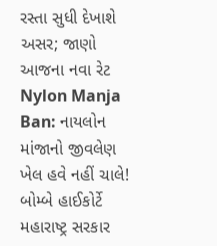રસ્તા સુધી દેખાશે અસર; જાણો આજના નવા રેટ
Nylon Manja Ban: નાયલોન માંજાનો જીવલેણ ખેલ હવે નહીં ચાલે! બોમ્બે હાઈકોર્ટે મહારાષ્ટ્ર સરકાર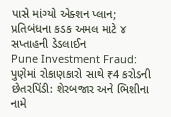પાસે માંગ્યો એક્શન પ્લાન; પ્રતિબંધના કડક અમલ માટે ૪ સપ્તાહની ડેડલાઈન
Pune Investment Fraud: પુણેમાં રોકાણકારો સાથે ₹4 કરોડની છેતરપિંડી: શેરબજાર અને ભિશીના નામે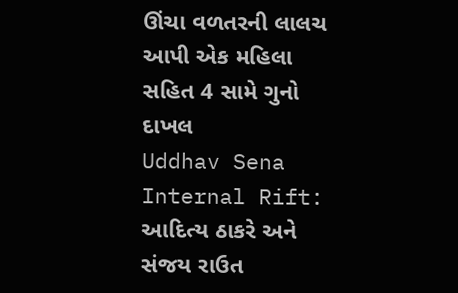ઊંચા વળતરની લાલચ આપી એક મહિલા સહિત 4 સામે ગુનો દાખલ
Uddhav Sena Internal Rift: આદિત્ય ઠાકરે અને સંજય રાઉત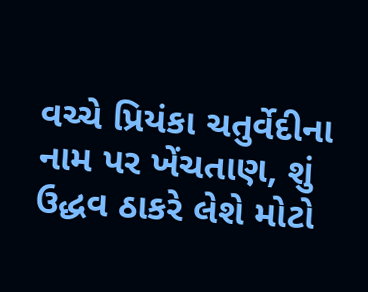વચ્ચે પ્રિયંકા ચતુર્વેદીના નામ પર ખેંચતાણ, શું ઉદ્ધવ ઠાકરે લેશે મોટો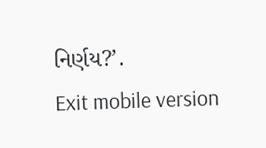નિર્ણય?’.
Exit mobile version